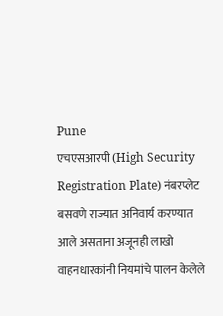Pune
एचएसआरपी (High Security Registration Plate) नंबरप्लेट बसवणे राज्यात अनिवार्य करण्यात आले असताना अजूनही लाखो वाहनधारकांनी नियमांचे पालन केलेले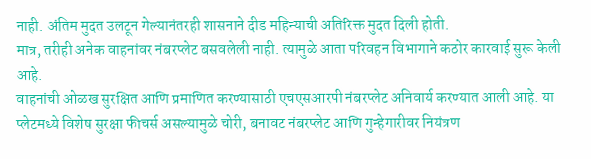नाही. अंतिम मुदत उलटून गेल्यानंतरही शासनाने दीड महिन्याची अतिरिक्त मुदत दिली होती.
मात्र, तरीही अनेक वाहनांवर नंबरप्लेट बसवलेली नाही. त्यामुळे आता परिवहन विभागाने कठोर कारवाई सुरू केली आहे.
वाहनांची ओळख सुरक्षित आणि प्रमाणित करण्यासाठी एचएसआरपी नंबरप्लेट अनिवार्य करण्यात आली आहे. या प्लेटमध्ये विशेष सुरक्षा फीचर्स असल्यामुळे चोरी, बनावट नंबरप्लेट आणि गुन्हेगारीवर नियंत्रण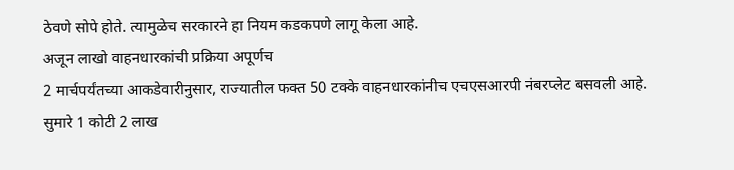ठेवणे सोपे होते. त्यामुळेच सरकारने हा नियम कडकपणे लागू केला आहे.
अजून लाखो वाहनधारकांची प्रक्रिया अपूर्णच
2 मार्चपर्यंतच्या आकडेवारीनुसार, राज्यातील फक्त 50 टक्के वाहनधारकांनीच एचएसआरपी नंबरप्लेट बसवली आहे. सुमारे 1 कोटी 2 लाख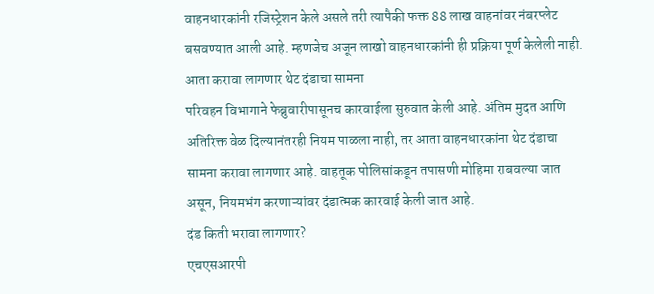वाहनधारकांनी रजिस्ट्रेशन केले असले तरी त्यापैकी फक्त 88 लाख वाहनांवर नंबरप्लेट बसवण्यात आली आहे. म्हणजेच अजून लाखो वाहनधारकांनी ही प्रक्रिया पूर्ण केलेली नाही.
आता करावा लागणार थेट दंडाचा सामना
परिवहन विभागाने फेब्रुवारीपासूनच कारवाईला सुरुवात केली आहे. अंतिम मुदत आणि अतिरिक्त वेळ दिल्यानंतरही नियम पाळला नाही, तर आता वाहनधारकांना थेट दंडाचा सामना करावा लागणार आहे. वाहतूक पोलिसांकडून तपासणी मोहिमा राबवल्या जात असून, नियमभंग करणाऱ्यांवर दंडात्मक कारवाई केली जात आहे.
दंड किती भरावा लागणार?
एचएसआरपी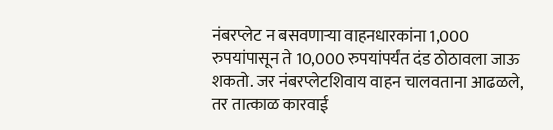नंबरप्लेट न बसवणाऱ्या वाहनधारकांना 1,000 रुपयांपासून ते 10,000 रुपयांपर्यंत दंड ठोठावला जाऊ शकतो. जर नंबरप्लेटशिवाय वाहन चालवताना आढळले, तर तात्काळ कारवाई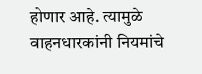होणार आहे. त्यामुळे वाहनधारकांनी नियमांचे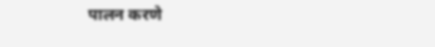पालन करणे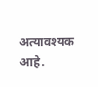अत्यावश्यक आहे.